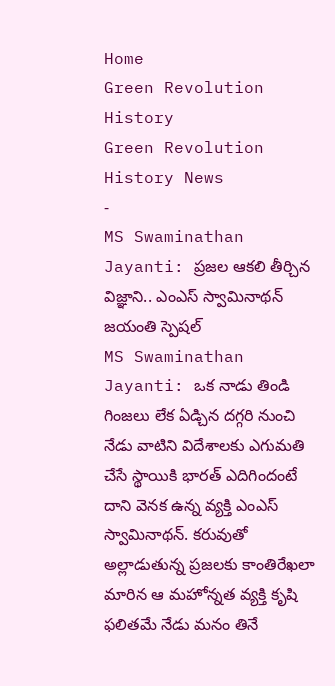Home
Green Revolution History
Green Revolution History News
-
MS Swaminathan Jayanti: ప్రజల ఆకలి తీర్చిన విజ్ఞాని.. ఎంఎస్ స్వామినాథన్ జయంతి స్పెషల్
MS Swaminathan Jayanti: ఒక నాడు తిండి గింజలు లేక ఏడ్చిన దగ్గరి నుంచి నేడు వాటిని విదేశాలకు ఎగుమతి చేసే స్థాయికి భారత్ ఎదిగిందంటే దాని వెనక ఉన్న వ్యక్తి ఎంఎస్ స్వామినాథన్. కరువుతో అల్లాడుతున్న ప్రజలకు కాంతిరేఖలా మారిన ఆ మహోన్నత వ్యక్తి కృషి ఫలితమే నేడు మనం తినే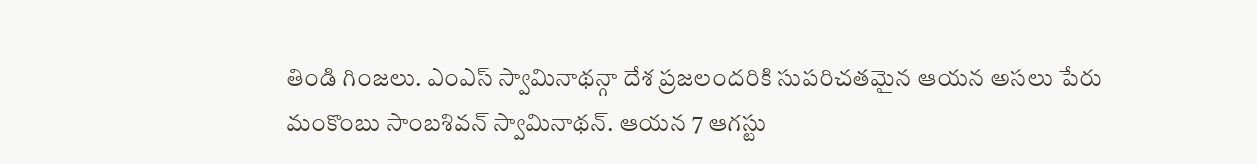తిండి గింజలు. ఎంఎస్ స్వామినాథన్గా దేశ ప్రజలందరికి సుపరిచతమైన ఆయన అసలు పేరు మంకొంబు సాంబశివన్ స్వామినాథన్. ఆయన 7 ఆగస్టు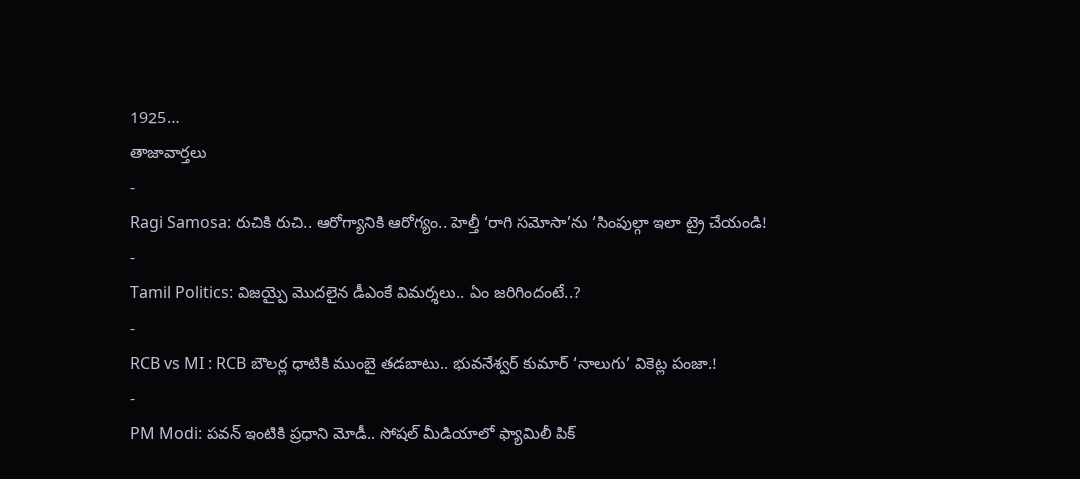1925…
తాజావార్తలు
-
Ragi Samosa: రుచికి రుచి.. ఆరోగ్యానికి ఆరోగ్యం.. హెల్తీ ‘రాగి సమోసా’ను ‘సింపుల్గా ఇలా ట్రై చేయండి!
-
Tamil Politics: విజయ్పై మొదలైన డీఎంకే విమర్శలు.. ఏం జరిగిందంటే..?
-
RCB vs MI : RCB బౌలర్ల ధాటికి ముంబై తడబాటు.. భువనేశ్వర్ కుమార్ ‘నాలుగు’ వికెట్ల పంజా.!
-
PM Modi: పవన్ ఇంటికి ప్రధాని మోడీ.. సోషల్ మీడియాలో ఫ్యామిలీ పిక్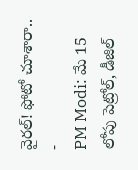వైరల్! ఫోటో చూశారా..
-
PM Modi: మే 15 లోపు పెట్రోల్, డీజిల్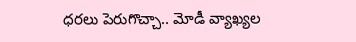ధరలు పెరుగొచ్చా.. మోడీ వ్యాఖ్యల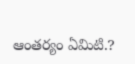ఆంతర్యం ఏమిటి.?